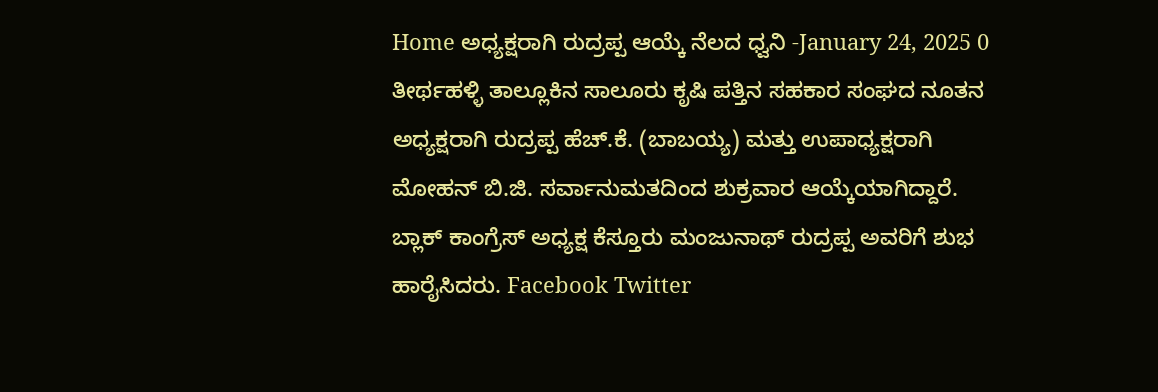Home ಅಧ್ಯಕ್ಷರಾಗಿ ರುದ್ರಪ್ಪ ಆಯ್ಕೆ ನೆಲದ ಧ್ವನಿ -January 24, 2025 0 ತೀರ್ಥಹಳ್ಳಿ ತಾಲ್ಲೂಕಿನ ಸಾಲೂರು ಕೃಷಿ ಪತ್ತಿನ ಸಹಕಾರ ಸಂಘದ ನೂತನ ಅಧ್ಯಕ್ಷರಾಗಿ ರುದ್ರಪ್ಪ ಹೆಚ್.ಕೆ. (ಬಾಬಯ್ಯ) ಮತ್ತು ಉಪಾಧ್ಯಕ್ಷರಾಗಿ ಮೋಹನ್ ಬಿ.ಜಿ. ಸರ್ವಾನುಮತದಿಂದ ಶುಕ್ರವಾರ ಆಯ್ಕೆಯಾಗಿದ್ದಾರೆ. ಬ್ಲಾಕ್ ಕಾಂಗ್ರೆಸ್ ಅಧ್ಯಕ್ಷ ಕೆಸ್ತೂರು ಮಂಜುನಾಥ್ ರುದ್ರಪ್ಪ ಅವರಿಗೆ ಶುಭ ಹಾರೈಸಿದರು. Facebook Twitter